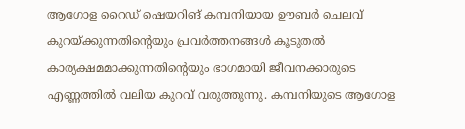ആഗോള റൈഡ് ഷെയറിങ് കമ്പനിയായ ഊബർ ചെലവ് കുറയ്ക്കുന്നതിന്റെയും പ്രവർത്തനങ്ങൾ കൂടുതൽ കാര്യക്ഷമമാക്കുന്നതിന്റെയും ഭാഗമായി ജീവനക്കാരുടെ എണ്ണത്തിൽ വലിയ കുറവ് വരുത്തുന്നു. കമ്പനിയുടെ ആഗോള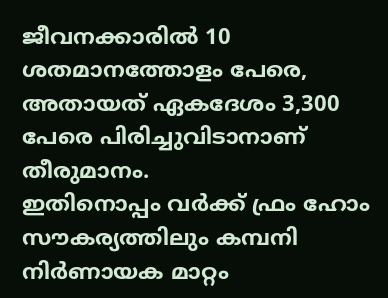ജീവനക്കാരിൽ 10 ശതമാനത്തോളം പേരെ, അതായത് ഏകദേശം 3,300 പേരെ പിരിച്ചുവിടാനാണ് തീരുമാനം.
ഇതിനൊപ്പം വർക്ക് ഫ്രം ഹോം സൗകര്യത്തിലും കമ്പനി നിർണായക മാറ്റം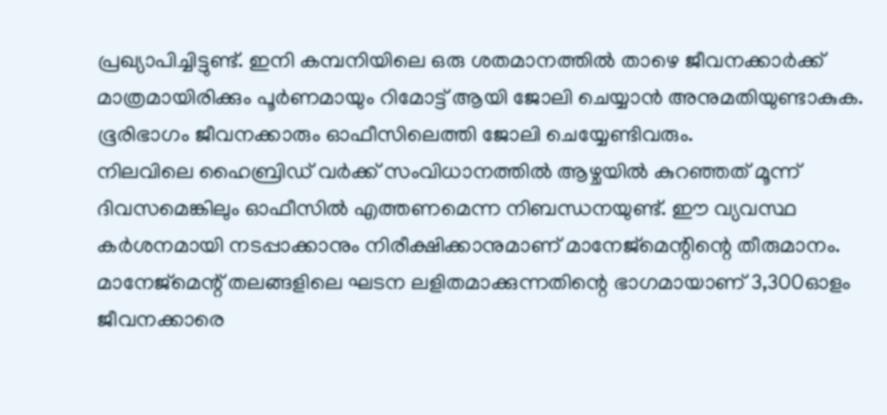പ്രഖ്യാപിച്ചിട്ടുണ്ട്. ഇനി കമ്പനിയിലെ ഒരു ശതമാനത്തിൽ താഴെ ജീവനക്കാർക്ക് മാത്രമായിരിക്കും പൂർണമായും റിമോട്ട് ആയി ജോലി ചെയ്യാൻ അനുമതിയുണ്ടാകുക. ഭൂരിഭാഗം ജീവനക്കാരും ഓഫീസിലെത്തി ജോലി ചെയ്യേണ്ടിവരും.
നിലവിലെ ഹൈബ്രിഡ് വർക്ക് സംവിധാനത്തിൽ ആഴ്ചയിൽ കുറഞ്ഞത് മൂന്ന് ദിവസമെങ്കിലും ഓഫീസിൽ എത്തണമെന്ന നിബന്ധനയുണ്ട്. ഈ വ്യവസ്ഥ കർശനമായി നടപ്പാക്കാനും നിരീക്ഷിക്കാനുമാണ് മാനേജ്മെന്റിന്റെ തീരുമാനം.
മാനേജ്മെന്റ് തലങ്ങളിലെ ഘടന ലളിതമാക്കുന്നതിന്റെ ഭാഗമായാണ് 3,300ഓളം ജീവനക്കാരെ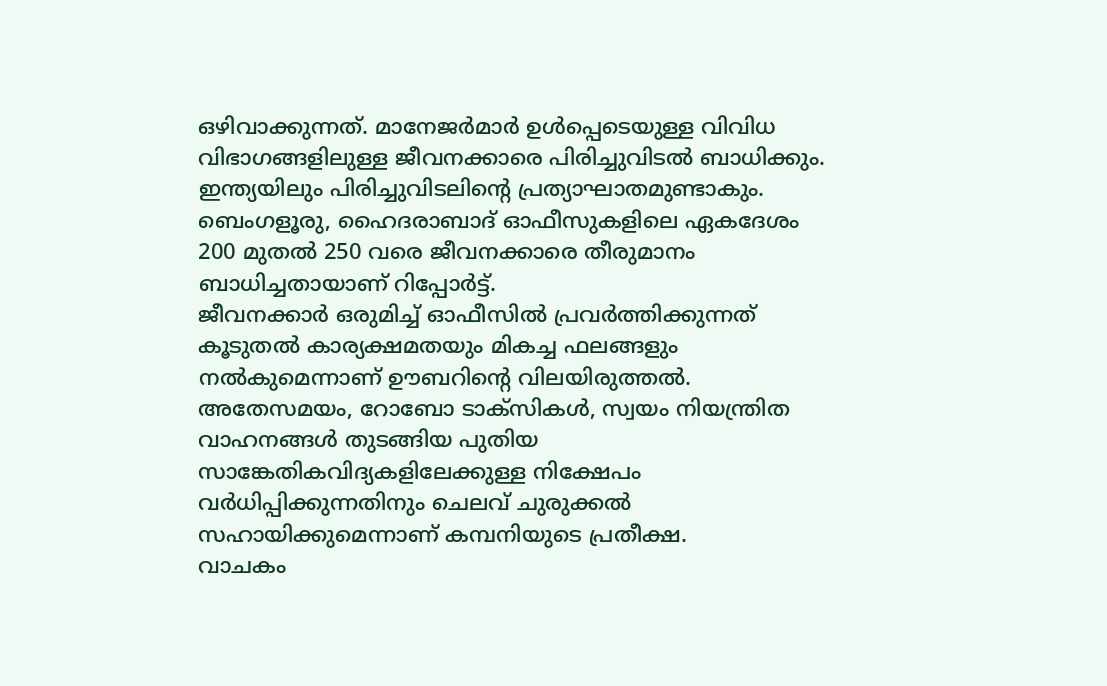ഒഴിവാക്കുന്നത്. മാനേജർമാർ ഉൾപ്പെടെയുള്ള വിവിധ വിഭാഗങ്ങളിലുള്ള ജീവനക്കാരെ പിരിച്ചുവിടൽ ബാധിക്കും.
ഇന്ത്യയിലും പിരിച്ചുവിടലിന്റെ പ്രത്യാഘാതമുണ്ടാകും. ബെംഗളൂരു, ഹൈദരാബാദ് ഓഫീസുകളിലെ ഏകദേശം 200 മുതൽ 250 വരെ ജീവനക്കാരെ തീരുമാനം ബാധിച്ചതായാണ് റിപ്പോർട്ട്.
ജീവനക്കാർ ഒരുമിച്ച് ഓഫീസിൽ പ്രവർത്തിക്കുന്നത് കൂടുതൽ കാര്യക്ഷമതയും മികച്ച ഫലങ്ങളും നൽകുമെന്നാണ് ഊബറിന്റെ വിലയിരുത്തൽ. അതേസമയം, റോബോ ടാക്സികൾ, സ്വയം നിയന്ത്രിത വാഹനങ്ങൾ തുടങ്ങിയ പുതിയ സാങ്കേതികവിദ്യകളിലേക്കുള്ള നിക്ഷേപം വർധിപ്പിക്കുന്നതിനും ചെലവ് ചുരുക്കൽ സഹായിക്കുമെന്നാണ് കമ്പനിയുടെ പ്രതീക്ഷ.
വാചകം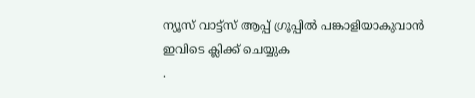ന്യൂസ് വാട്ട്സ് ആപ്പ് ഗ്രൂപ്പിൽ പങ്കാളിയാകുവാൻ
ഇവിടെ ക്ലിക്ക് ചെയ്യുക
.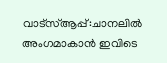വാട്സ്ആപ്പ്:ചാനലിൽ അംഗമാകാൻ ഇവിടെ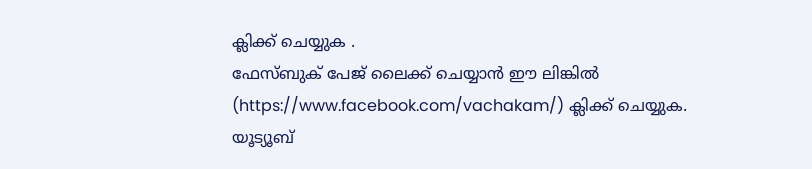ക്ലിക്ക് ചെയ്യുക .
ഫേസ്ബുക് പേജ് ലൈക്ക് ചെയ്യാൻ ഈ ലിങ്കിൽ (https://www.facebook.com/vachakam/) ക്ലിക്ക് ചെയ്യുക.
യൂട്യൂബ്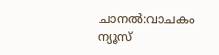ചാനൽ:വാചകം ന്യൂസ്